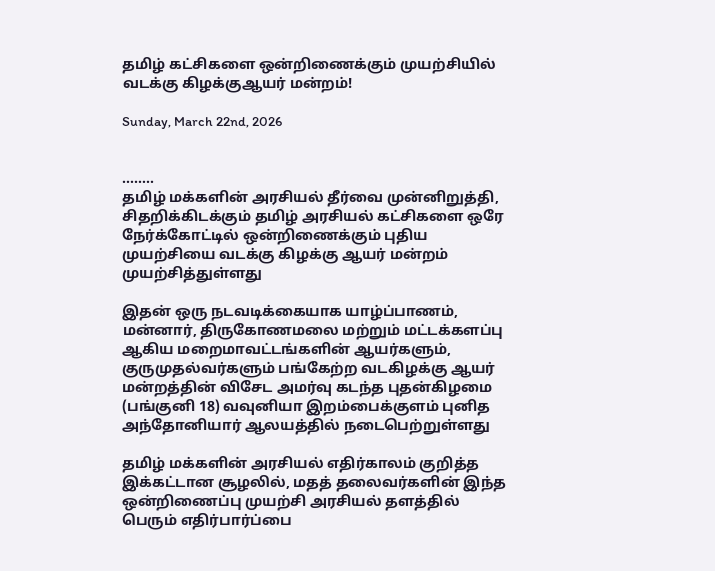தமிழ் கட்சிகளை ஒன்றிணைக்கும் முயற்சியில் வடக்கு கிழக்குஆயர் மன்றம்!

Sunday, March 22nd, 2026


……..
தமிழ் மக்களின் அரசியல் தீர்வை முன்னிறுத்தி, சிதறிக்கிடக்கும் தமிழ் அரசியல் கட்சிகளை ஒரே நேர்க்கோட்டில் ஒன்றிணைக்கும் புதிய முயற்சியை வடக்கு கிழக்கு ஆயர் மன்றம் முயற்சித்துள்ளது

இதன் ஒரு நடவடிக்கையாக யாழ்ப்பாணம், மன்னார், திருகோணமலை மற்றும் மட்டக்களப்பு ஆகிய மறைமாவட்டங்களின் ஆயர்களும், குருமுதல்வர்களும் பங்கேற்ற வடகிழக்கு ஆயர் மன்றத்தின் விசேட அமர்வு கடந்த புதன்கிழமை (பங்குனி 18) வவுனியா இறம்பைக்குளம் புனித அந்தோனியார் ஆலயத்தில் நடைபெற்றுள்ளது

தமிழ் மக்களின் அரசியல் எதிர்காலம் குறித்த இக்கட்டான சூழலில், மதத் தலைவர்களின் இந்த ஒன்றிணைப்பு முயற்சி அரசியல் தளத்தில் பெரும் எதிர்பார்ப்பை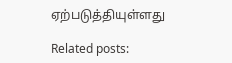ஏற்படுத்தியுள்ளது

Related posts: